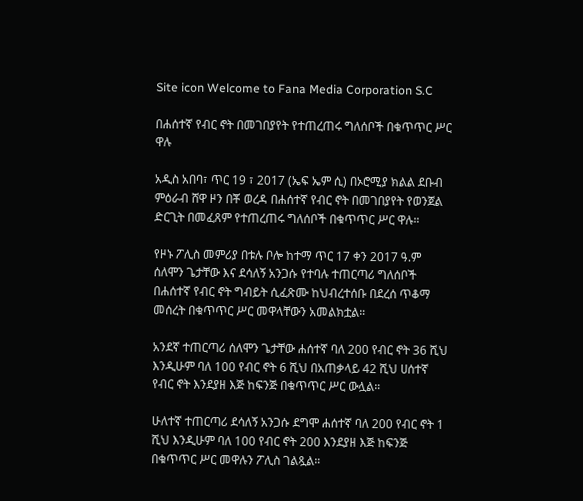Site icon Welcome to Fana Media Corporation S.C

በሐሰተኛ የብር ኖት በመገበያየት የተጠረጠሩ ግለሰቦች በቁጥጥር ሥር ዋሉ

አዲስ አበባ፣ ጥር 19 ፣ 2017 (ኤፍ ኤም ሲ) በኦሮሚያ ክልል ደቡብ ምዕራብ ሸዋ ዞን በቾ ወረዳ በሐሰተኛ የብር ኖት በመገበያየት የወንጀል ድርጊት በመፈጸም የተጠረጠሩ ግለሰቦች በቁጥጥር ሥር ዋሉ።

የዞኑ ፖሊስ መምሪያ በቱሉ ቦሎ ከተማ ጥር 17 ቀን 2017 ዓ.ም ሰለሞን ጌታቸው እና ደሳለኝ አንጋሱ የተባሉ ተጠርጣሪ ግለሰቦች በሐሰተኛ የብር ኖት ግብይት ሲፈጽሙ ከህብረተሰቡ በደረሰ ጥቆማ መሰረት በቁጥጥር ሥር መዋላቸውን አመልክቷል።

አንደኛ ተጠርጣሪ ሰለሞን ጌታቸው ሐሰተኛ ባለ 200 የብር ኖት 36 ሺህ እንዲሁም ባለ 100 የብር ኖት 6 ሺህ በአጠቃላይ 42 ሺህ ሀሰተኛ የብር ኖት እንደያዘ እጅ ከፍንጅ በቁጥጥር ሥር ውሏል።

ሁለተኛ ተጠርጣሪ ደሳለኝ አንጋሱ ደግሞ ሐሰተኛ ባለ 200 የብር ኖት 1 ሺህ እንዲሁም ባለ 100 የብር ኖት 200 እንደያዘ እጅ ከፍንጅ በቁጥጥር ሥር መዋሉን ፖሊስ ገልጿል።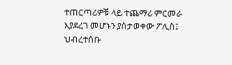ተጠርጣሪዎቹ ላይ ተጨማሪ ምርመራ እያደረገ መሆኑን ያስታወቀው ፖሊስ፤ ህብረተሰቡ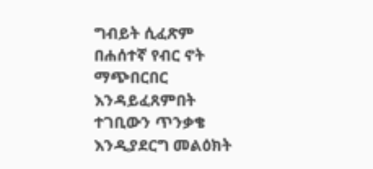ግብይት ሲፈጽም በሐሰተኛ የብር ኖት ማጭበርበር እንዳይፈጸምበት ተገቢውን ጥንቃቄ እንዲያደርግ መልዕክት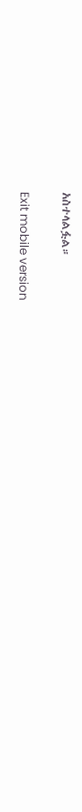አስተላልፏል።

Exit mobile version